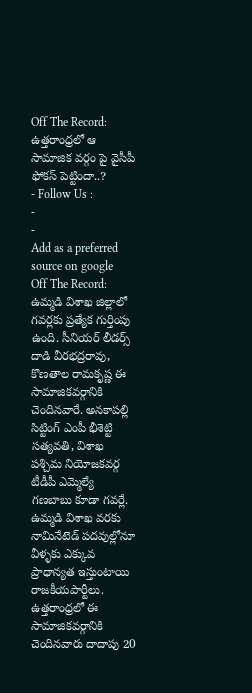Off The Record: ఉత్తరాంధ్రలో ఆ సామాజిక వర్గం పై వైసీపీ ఫోకస్ పెట్టిందా..?
- Follow Us :
-
-
Add as a preferred
source on google
Off The Record: ఉమ్మడి విశాఖ జిల్లాలో గవర్లకు ప్రత్యేక గుర్తింపు ఉంది. సీనియర్ లీడర్స్ దాడి వీరభద్రరావు, కొణతాల రామకృష్ణ ఈ సామాజికవర్గానికి చెందినవారే. అనకాపల్లి సిట్టింగ్ ఎంపీ భీశెట్టి సత్యవతి, విశాఖ పశ్చిమ నియోజకవర్గ టీడీపీ ఎమ్మెల్యే గణబాబు కూడా గవర్లే. ఉమ్మడి విశాఖ వరకు నామినేటెడ్ పదవుల్లోనూ వీళ్ళకు ఎక్కువ ప్రాధాన్యత ఇస్తుంటాయి రాజకీయపార్టీలు. ఉత్తరాంధ్రలో ఈ సామాజికవర్గానికి చెందినవారు దాదాపు 20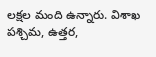లక్షల మంది ఉన్నారు. విశాఖ పశ్చిమ, ఉత్తర,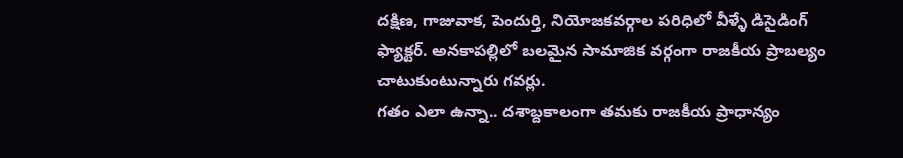దక్షిణ, గాజువాక, పెందుర్తి, నియోజకవర్గాల పరిధిలో వీళ్ళే డిసైడింగ్ ఫ్యాక్టర్. అనకాపల్లిలో బలమైన సామాజిక వర్గంగా రాజకీయ ప్రాబల్యం చాటుకుంటున్నారు గవర్లు.
గతం ఎలా ఉన్నా.. దశాబ్దకాలంగా తమకు రాజకీయ ప్రాధాన్యం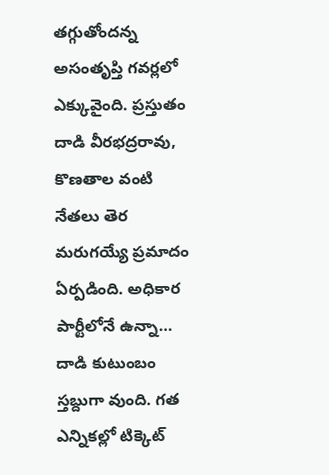తగ్గుతోందన్న అసంతృప్తి గవర్లలో ఎక్కువైంది. ప్రస్తుతం దాడి వీరభద్రరావు, కొణతాల వంటి నేతలు తెర మరుగయ్యే ప్రమాదం ఏర్పడింది. అధికార పార్టీలోనే ఉన్నా… దాడి కుటుంబం స్తబ్దుగా వుంది. గత ఎన్నికల్లో టిక్కెట్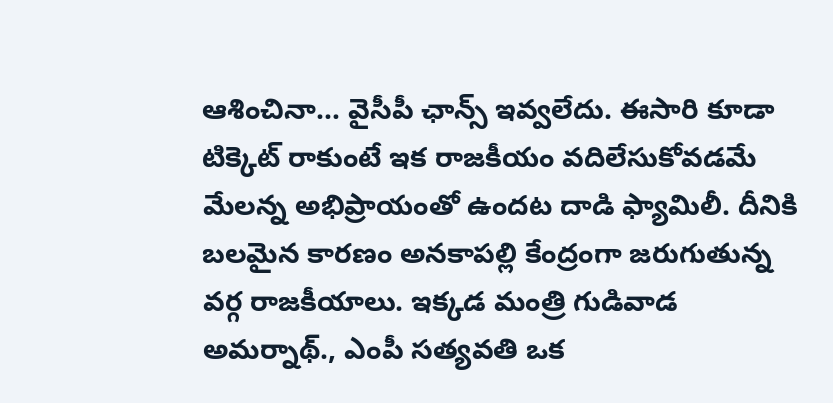ఆశించినా… వైసీపీ ఛాన్స్ ఇవ్వలేదు. ఈసారి కూడా టిక్కెట్ రాకుంటే ఇక రాజకీయం వదిలేసుకోవడమే మేలన్న అభిప్రాయంతో ఉందట దాడి ఫ్యామిలీ. దీనికి బలమైన కారణం అనకాపల్లి కేంద్రంగా జరుగుతున్న వర్గ రాజకీయాలు. ఇక్కడ మంత్రి గుడివాడ అమర్నాథ్., ఎంపీ సత్యవతి ఒక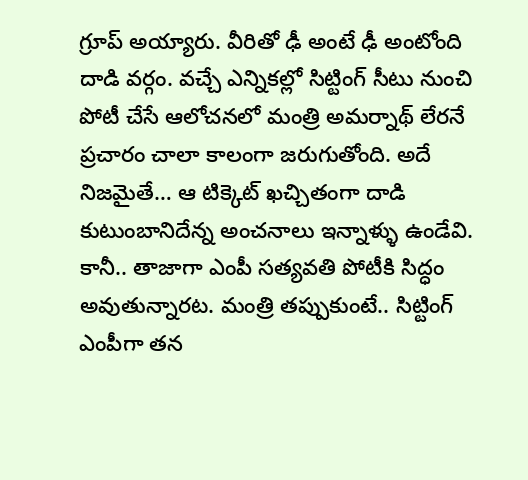గ్రూప్ అయ్యారు. వీరితో ఢీ అంటే ఢీ అంటోంది దాడి వర్గం. వచ్చే ఎన్నికల్లో సిట్టింగ్ సీటు నుంచి పోటీ చేసే ఆలోచనలో మంత్రి అమర్నాథ్ లేరనే ప్రచారం చాలా కాలంగా జరుగుతోంది. అదే నిజమైతే… ఆ టిక్కెట్ ఖచ్చితంగా దాడి కుటుంబానిదేన్న అంచనాలు ఇన్నాళ్ళు ఉండేవి. కానీ.. తాజాగా ఎంపీ సత్యవతి పోటీకి సిద్ధం అవుతున్నారట. మంత్రి తప్పుకుంటే.. సిట్టింగ్ ఎంపీగా తన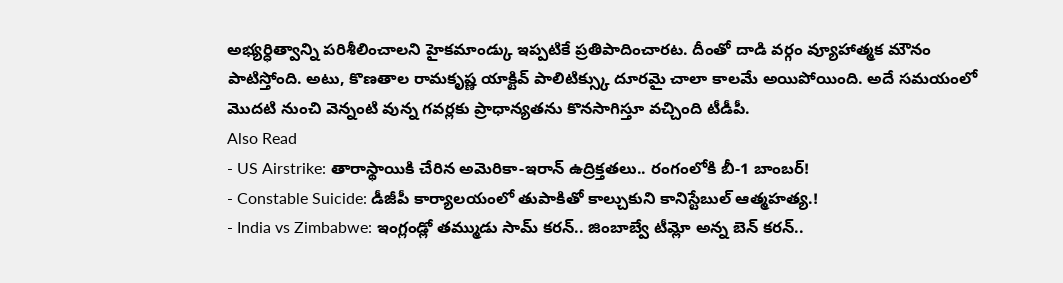అభ్యర్ధిత్వాన్ని పరిశీలించాలని హైకమాండ్కు ఇప్పటికే ప్రతిపాదించారట. దీంతో దాడి వర్గం వ్యూహాత్మక మౌనం పాటిస్తోంది. అటు, కొణతాల రామకృష్ణ యాక్టివ్ పాలిటిక్స్కు దూరమై చాలా కాలమే అయిపోయింది. అదే సమయంలో మొదటి నుంచి వెన్నంటి వున్న గవర్లకు ప్రాధాన్యతను కొనసాగిస్తూ వచ్చింది టీడీపీ.
Also Read
- US Airstrike: తారాస్థాయికి చేరిన అమెరికా-ఇరాన్ ఉద్రిక్తతలు.. రంగంలోకి బీ-1 బాంబర్!
- Constable Suicide: డీజీపీ కార్యాలయంలో తుపాకితో కాల్చుకుని కానిస్టేబుల్ ఆత్మహత్య.!
- India vs Zimbabwe: ఇంగ్లండ్లో తమ్ముడు సామ్ కరన్.. జింబాబ్వే టీమ్లో అన్న బెన్ కరన్..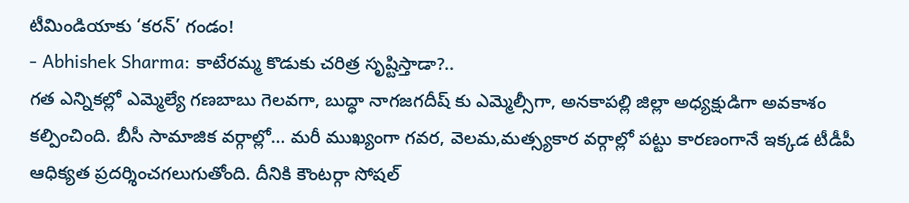టీమిండియాకు ‘కరన్’ గండం!
- Abhishek Sharma: కాటేరమ్మ కొడుకు చరిత్ర సృష్టిస్తాడా?..
గత ఎన్నికల్లో ఎమ్మెల్యే గణబాబు గెలవగా, బుద్ధా నాగజగదీష్ కు ఎమ్మెల్సీగా, అనకాపల్లి జిల్లా అధ్యక్షుడిగా అవకాశం కల్పించింది. బీసీ సామాజిక వర్గాల్లో… మరీ ముఖ్యంగా గవర, వెలమ,మత్స్యకార వర్గాల్లో పట్టు కారణంగానే ఇక్కడ టీడీపీ ఆధిక్యత ప్రదర్శించగలుగుతోంది. దీనికి కౌంటర్గా సోషల్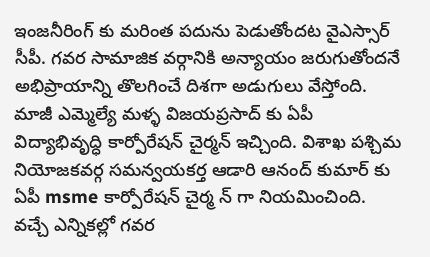ఇంజనీరింగ్ కు మరింత పదును పెడుతోందట వైఎస్సార్ సీపీ. గవర సామాజిక వర్గానికి అన్యాయం జరుగుతోందనే అభిప్రాయాన్ని తొలగించే దిశగా అడుగులు వేస్తోంది. మాజీ ఎమ్మెల్యే మళ్ళ విజయప్రసాద్ కు ఏపీ విద్యాభివృద్ధి కార్పోరేషన్ చైర్మన్ ఇచ్చింది. విశాఖ పశ్చిమ నియోజకవర్గ సమన్వయకర్త ఆడారి ఆనంద్ కుమార్ కు ఏపీ msme కార్పోరేషన్ చైర్మ న్ గా నియమించింది. వచ్చే ఎన్నికల్లో గవర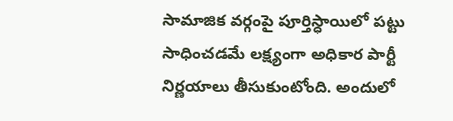సామాజిక వర్గంపై పూర్తిస్ధాయిలో పట్టు సాధించడమే లక్ష్యంగా అధికార పార్టీ నిర్ణయాలు తీసుకుంటోంది. అందులో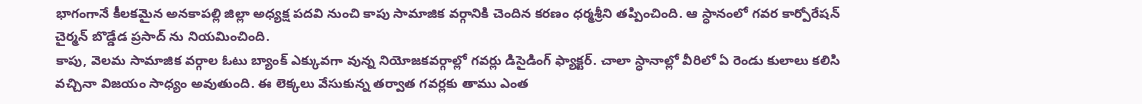భాగంగానే కీలకమైన అనకాపల్లి జిల్లా అధ్యక్ష పదవి నుంచి కాపు సామాజిక వర్గానికి చెందిన కరణం ధర్మశ్రీని తప్పించింది. ఆ స్ధానంలో గవర కార్పోరేషన్ చైర్మన్ బొడ్డేడ ప్రసాద్ ను నియమించింది.
కాపు, వెలమ సామాజిక వర్గాల ఓటు బ్యాంక్ ఎక్కువగా వున్న నియోజకవర్గాల్లో గవర్లు డిసైడింగ్ ఫ్యాక్టర్. చాలా స్ధానాల్లో వీరిలో ఏ రెండు కులాలు కలిసి వచ్చినా విజయం సాధ్యం అవుతుంది. ఈ లెక్కలు వేసుకున్న తర్వాత గవర్లకు తాము ఎంత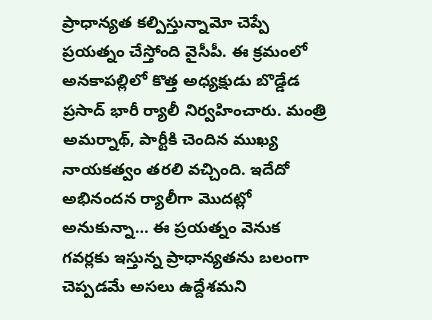ప్రాధాన్యత కల్పిస్తున్నామో చెప్పే ప్రయత్నం చేస్తోంది వైసీపీ. ఈ క్రమంలో అనకాపల్లిలో కొత్త అధ్యక్షుడు బొడ్డేడ ప్రసాద్ భారీ ర్యాలీ నిర్వహించారు. మంత్రి అమర్నాథ్, పార్టీకి చెందిన ముఖ్య నాయకత్వం తరలి వచ్చింది. ఇదేదో అభినందన ర్యాలీగా మొదట్లో అనుకున్నా… ఈ ప్రయత్నం వెనుక గవర్లకు ఇస్తున్న ప్రాధాన్యతను బలంగా చెప్పడమే అసలు ఉద్దేశమని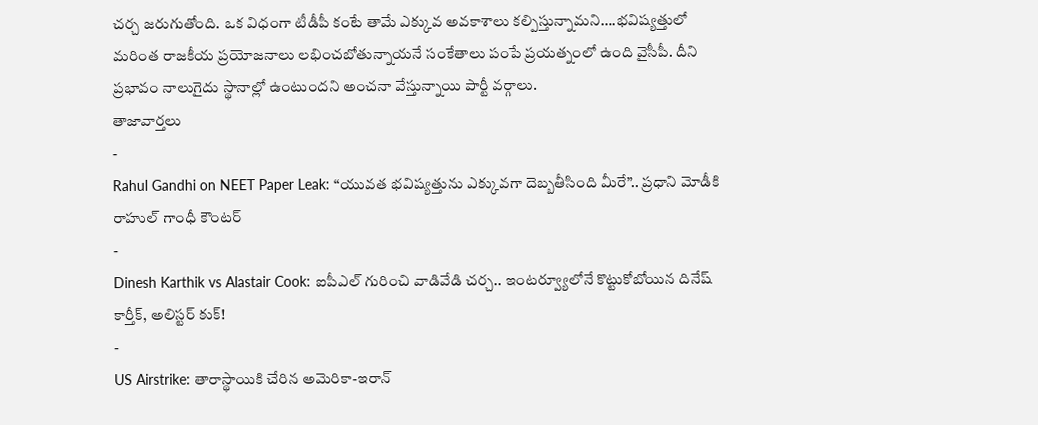చర్చ జరుగుతోంది. ఒక విధంగా టీడీపీ కంటే తామే ఎక్కువ అవకాశాలు కల్పిస్తున్నామని….భవిష్యత్తులో మరింత రాజకీయ ప్రయోజనాలు లభించబోతున్నాయనే సంకేతాలు పంపే ప్రయత్నంలో ఉంది వైసీపీ. దీని ప్రభావం నాలుగైదు స్థానాల్లో ఉంటుందని అంచనా వేస్తున్నాయి పార్టీ వర్గాలు.
తాజావార్తలు
-
Rahul Gandhi on NEET Paper Leak: “యువత భవిష్యత్తును ఎక్కువగా దెబ్బతీసింది మీరే”.. ప్రధాని మోడీకి రాహుల్ గాంధీ కౌంటర్
-
Dinesh Karthik vs Alastair Cook: ఐపీఎల్ గురించి వాడివేడి చర్చ.. ఇంటర్వ్యూలోనే కొట్టుకోబోయిన దినేష్ కార్తీక్, అలిస్టర్ కుక్!
-
US Airstrike: తారాస్థాయికి చేరిన అమెరికా-ఇరాన్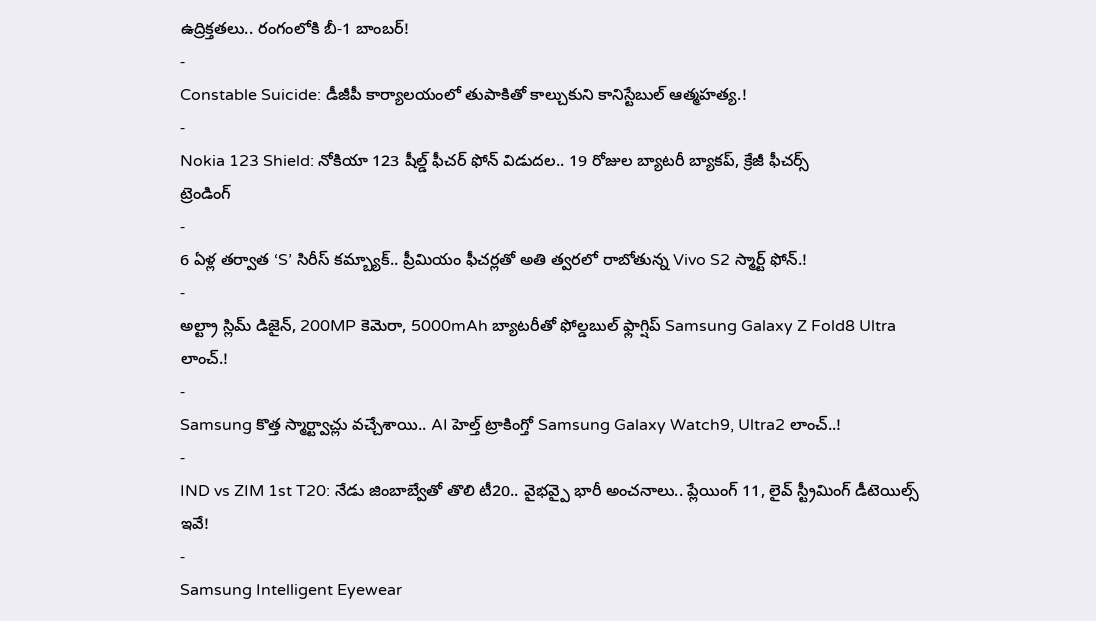ఉద్రిక్తతలు.. రంగంలోకి బీ-1 బాంబర్!
-
Constable Suicide: డీజీపీ కార్యాలయంలో తుపాకితో కాల్చుకుని కానిస్టేబుల్ ఆత్మహత్య.!
-
Nokia 123 Shield: నోకియా 123 షీల్డ్ ఫీచర్ ఫోన్ విడుదల.. 19 రోజుల బ్యాటరీ బ్యాకప్, క్రేజీ ఫీచర్స్
ట్రెండింగ్
-
6 ఏళ్ల తర్వాత ‘S’ సిరీస్ కమ్బ్యాక్.. ప్రీమియం ఫీచర్లతో అతి త్వరలో రాబోతున్న Vivo S2 స్మార్ట్ ఫోన్.!
-
అల్ట్రా స్లిమ్ డిజైన్, 200MP కెమెరా, 5000mAh బ్యాటరీతో ఫోల్డబుల్ ఫ్లాగ్షిప్ Samsung Galaxy Z Fold8 Ultra లాంచ్.!
-
Samsung కొత్త స్మార్ట్వాచ్లు వచ్చేశాయి.. AI హెల్త్ ట్రాకింగ్తో Samsung Galaxy Watch9, Ultra2 లాంచ్..!
-
IND vs ZIM 1st T20: నేడు జింబాబ్వేతో తొలి టీ20.. వైభవ్పై భారీ అంచనాలు.. ప్లేయింగ్ 11, లైవ్ స్ట్రీమింగ్ డీటెయిల్స్ ఇవే!
-
Samsung Intelligent Eyewear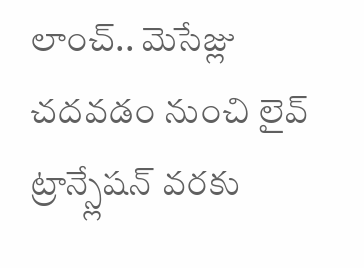లాంచ్.. మెసేజ్లు చదవడం నుంచి లైవ్ ట్రాన్స్లేషన్ వరకు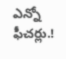ఎన్నో ఫీచర్లు.!